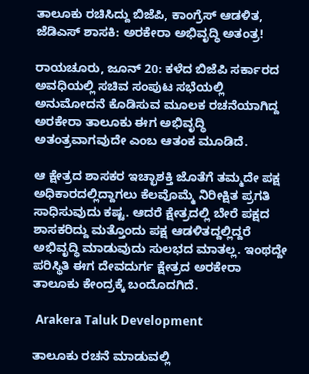ತಾಲೂಕು ರಚಿಸಿದ್ದು ಬಿಜೆಪಿ, ಕಾಂಗ್ರೆಸ್‌ ಆಡಳಿತ, ಜೆಡಿಎಸ್‌ ಶಾಸಕಿ: ಅರಕೇರಾ ಅಭಿವೃದ್ಧಿ ಅತಂತ್ರ!

ರಾಯಚೂರು, ಜೂನ್‌ 20: ಕಳೆದ ಬಿಜೆಪಿ ಸರ್ಕಾರದ ಅವಧಿಯಲ್ಲಿ ಸಚಿವ ಸಂಪುಟ ಸಭೆಯಲ್ಲಿ ಅನುಮೋದನೆ ಕೊಡಿಸುವ ಮೂಲಕ ರಚನೆಯಾಗಿದ್ದ ಅರಕೇರಾ ತಾಲೂಕು ಈಗ ಅಭಿವೃದ್ಧಿ ಅತಂತ್ರವಾಗವುದೇ ಎಂಬ ಆತಂಕ ಮೂಡಿದೆ.

ಆ ಕ್ಷೇತ್ರದ ಶಾಸಕರ ಇಚ್ಛಾಶಕ್ತಿ ಜೊತೆಗೆ ತಮ್ಮದೇ ಪಕ್ಷ ಅಧಿಕಾರದಲ್ಲಿದ್ದಾಗಲು ಕೆಲವೊಮ್ಮೆ ನಿರೀಕ್ಷಿತ ಪ್ರಗತಿ ಸಾಧಿಸುವುದು ಕಷ್ಟ. ಆದರೆ ಕ್ಷೇತ್ರದಲ್ಲಿ ಬೇರೆ ಪಕ್ಷದ ಶಾಸಕರಿದ್ದು ಮತ್ತೊಂದು ಪಕ್ಷ ಆಡಳಿತದ್ದಲ್ಲಿದ್ದರೆ ಅಭಿವೃದ್ಧಿ ಮಾಡುವುದು ಸುಲಭದ ಮಾತಲ್ಲ. ಇಂಥದ್ದೇ ಪರಿಸ್ಥಿತಿ ಈಗ ದೇವದುರ್ಗ ಕ್ಷೇತ್ರದ ಅರಕೇರಾ ತಾಲೂಕು ಕೇಂದ್ರಕ್ಕೆ ಬಂದೊದಗಿದೆ.

 Arakera Taluk Development

ತಾಲೂಕು ರಚನೆ ಮಾಡುವಲ್ಲಿ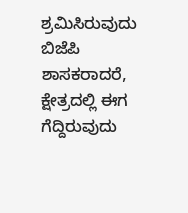ಶ್ರಮಿಸಿರುವುದು ಬಿಜೆಪಿ ಶಾಸಕರಾದರೆ, ಕ್ಷೇತ್ರದಲ್ಲಿ ಈಗ ಗೆದ್ದಿರುವುದು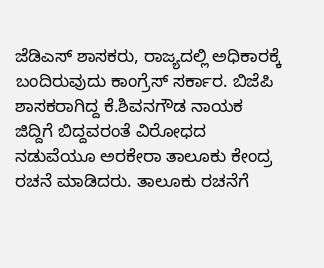ಜೆಡಿಎಸ್ ಶಾಸಕರು, ರಾಜ್ಯದಲ್ಲಿ ಅಧಿಕಾರಕ್ಕೆ ಬಂದಿರುವುದು ಕಾಂಗ್ರೆಸ್ ಸರ್ಕಾರ. ಬಿಜೆಪಿ ಶಾಸಕರಾಗಿದ್ದ ಕೆ.ಶಿವನಗೌಡ ನಾಯಕ ಜಿದ್ದಿಗೆ ಬಿದ್ದವರಂತೆ ವಿರೋಧದ ನಡುವೆಯೂ ಅರಕೇರಾ ತಾಲೂಕು ಕೇಂದ್ರ ರಚನೆ ಮಾಡಿದರು. ತಾಲೂಕು ರಚನೆಗೆ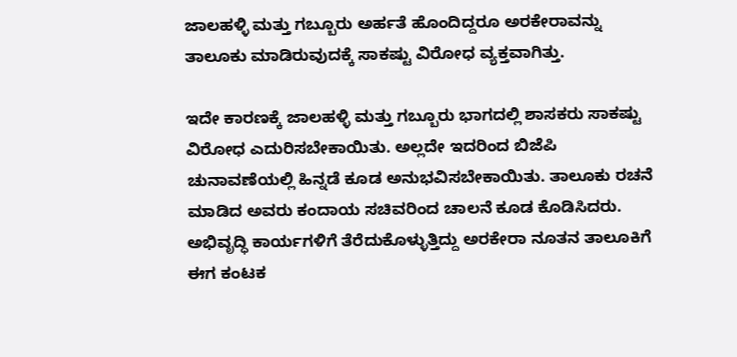ಜಾಲಹಳ್ಳಿ ಮತ್ತು ಗಬ್ಬೂರು ಅರ್ಹತೆ ಹೊಂದಿದ್ದರೂ ಅರಕೇರಾವನ್ನು ತಾಲೂಕು ಮಾಡಿರುವುದಕ್ಕೆ ಸಾಕಷ್ಟು ವಿರೋಧ ವ್ಯಕ್ತವಾಗಿತ್ತು.

ಇದೇ ಕಾರಣಕ್ಕೆ ಜಾಲಹಳ್ಳಿ ಮತ್ತು ಗಬ್ಬೂರು ಭಾಗದಲ್ಲಿ ಶಾಸಕರು ಸಾಕಷ್ಟು ವಿರೋಧ ಎದುರಿಸಬೇಕಾಯಿತು. ಅಲ್ಲದೇ ಇದರಿಂದ ಬಿಜೆಪಿ ಚುನಾವಣೆಯಲ್ಲಿ ಹಿನ್ನಡೆ ಕೂಡ ಅನುಭವಿಸಬೇಕಾಯಿತು. ತಾಲೂಕು ರಚನೆ ಮಾಡಿದ ಅವರು ಕಂದಾಯ ಸಚಿವರಿಂದ ಚಾಲನೆ ಕೂಡ ಕೊಡಿಸಿದರು. ಅಭಿವೃದ್ಧಿ ಕಾರ್ಯಗಳಿಗೆ ತೆರೆದುಕೊಳ್ಳುತ್ತಿದ್ದು ಅರಕೇರಾ ನೂತನ ತಾಲೂಕಿಗೆ ಈಗ ಕಂಟಕ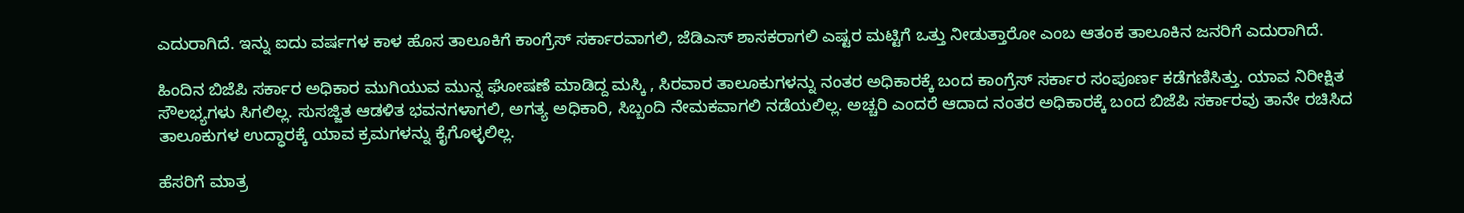ಎದುರಾಗಿದೆ. ಇನ್ನು ಐದು ವರ್ಷಗಳ ಕಾಳ ಹೊಸ ತಾಲೂಕಿಗೆ ಕಾಂಗ್ರೆಸ್ ಸರ್ಕಾರವಾಗಲಿ, ಜೆಡಿಎಸ್ ಶಾಸಕರಾಗಲಿ ಎಷ್ಟರ ಮಟ್ಟಿಗೆ ಒತ್ತು ನೀಡುತ್ತಾರೋ ಎಂಬ ಆತಂಕ ತಾಲೂಕಿನ ಜನರಿಗೆ ಎದುರಾಗಿದೆ.

ಹಿಂದಿನ ಬಿಜೆಪಿ ಸರ್ಕಾರ ಅಧಿಕಾರ ಮುಗಿಯುವ ಮುನ್ನ ಘೋಷಣೆ ಮಾಡಿದ್ದ ಮಸ್ಕಿ , ಸಿರವಾರ ತಾಲೂಕುಗಳನ್ನು ನಂತರ ಅಧಿಕಾರಕ್ಕೆ ಬಂದ ಕಾಂಗ್ರೆಸ್ ಸರ್ಕಾರ ಸಂಪೂರ್ಣ ಕಡೆಗಣಿಸಿತ್ತು. ಯಾವ ನಿರೀಕ್ಷಿತ ಸೌಲಭ್ಯಗಳು ಸಿಗಲಿಲ್ಲ. ಸುಸಜ್ಜಿತ ಆಡಳಿತ ಭವನಗಳಾಗಲಿ, ಅಗತ್ಯ ಅಧಿಕಾರಿ, ಸಿಬ್ಬಂದಿ ನೇಮಕವಾಗಲಿ ನಡೆಯಲಿಲ್ಲ. ಅಚ್ಚರಿ ಎಂದರೆ ಆದಾದ ನಂತರ ಅಧಿಕಾರಕ್ಕೆ ಬಂದ ಬಿಜೆಪಿ ಸರ್ಕಾರವು ತಾನೇ ರಚಿಸಿದ ತಾಲೂಕುಗಳ ಉದ್ಧಾರಕ್ಕೆ ಯಾವ ಕ್ರಮಗಳನ್ನು ಕೈಗೊಳ್ಳಲಿಲ್ಲ.

ಹೆಸರಿಗೆ ಮಾತ್ರ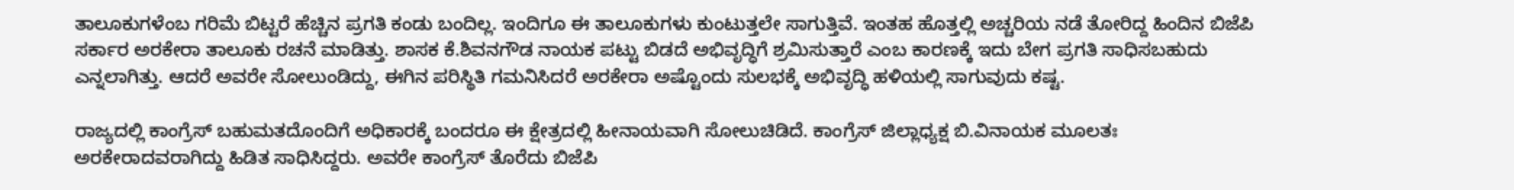ತಾಲೂಕುಗಳೆಂಬ ಗರಿಮೆ ಬಿಟ್ಟರೆ ಹೆಚ್ಚಿನ ಪ್ರಗತಿ ಕಂಡು ಬಂದಿಲ್ಲ. ಇಂದಿಗೂ ಈ ತಾಲೂಕುಗಳು ಕುಂಟುತ್ತಲೇ ಸಾಗುತ್ತಿವೆ. ಇಂತಹ ಹೊತ್ತಲ್ಲಿ ಅಚ್ಚರಿಯ ನಡೆ ತೋರಿದ್ದ ಹಿಂದಿನ ಬಿಜೆಪಿ ಸರ್ಕಾರ ಅರಕೇರಾ ತಾಲೂಕು ರಚನೆ ಮಾಡಿತ್ತು. ಶಾಸಕ ಕೆ.ಶಿವನಗೌಡ ನಾಯಕ ಪಟ್ಟು ಬಿಡದೆ ಅಭಿವೃದ್ಧಿಗೆ ಶ್ರಮಿಸುತ್ತಾರೆ ಎಂಬ ಕಾರಣಕ್ಕೆ ಇದು ಬೇಗ ಪ್ರಗತಿ ಸಾಧಿಸಬಹುದು ಎನ್ನಲಾಗಿತ್ತು. ಆದರೆ ಅವರೇ ಸೋಲುಂಡಿದ್ದು, ಈಗಿನ ಪರಿಸ್ಥಿತಿ ಗಮನಿಸಿದರೆ ಅರಕೇರಾ ಅಷ್ಟೊಂದು ಸುಲಭಕ್ಕೆ ಅಭಿವೃದ್ಧಿ ಹಳಿಯಲ್ಲಿ ಸಾಗುವುದು ಕಷ್ಟ.

ರಾಜ್ಯದಲ್ಲಿ ಕಾಂಗ್ರೆಸ್ ಬಹುಮತದೊಂದಿಗೆ ಅಧಿಕಾರಕ್ಕೆ ಬಂದರೂ ಈ ಕ್ಷೇತ್ರದಲ್ಲಿ ಹೀನಾಯವಾಗಿ ಸೋಲುಚಿಡಿದೆ. ಕಾಂಗ್ರೆಸ್ ಜಿಲ್ಲಾಧ್ಯಕ್ಷ ಬಿ.ವಿನಾಯಕ ಮೂಲತಃ ಅರಕೇರಾದವರಾಗಿದ್ದು ಹಿಡಿತ ಸಾಧಿಸಿದ್ದರು. ಅವರೇ ಕಾಂಗ್ರೆಸ್ ತೊರೆದು ಬಿಜೆಪಿ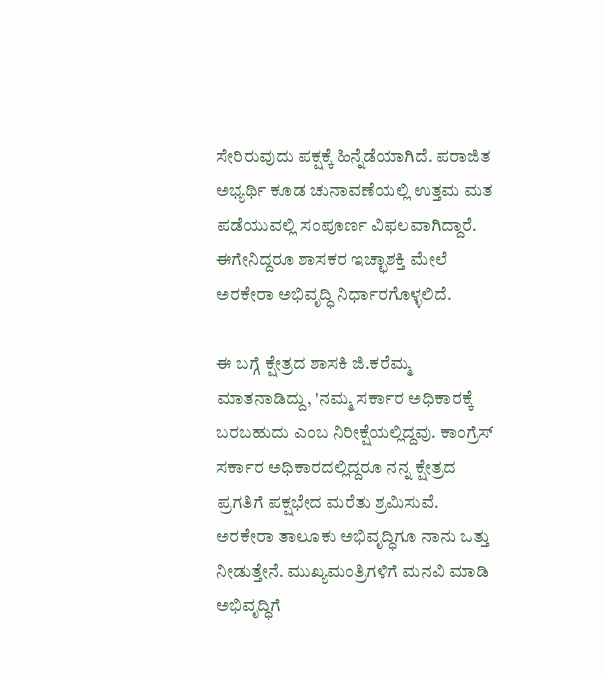ಸೇರಿರುವುದು ಪಕ್ಷಕ್ಕೆ ಹಿನ್ನೆಡೆಯಾಗಿದೆ. ಪರಾಜಿತ ಅಭ್ಯರ್ಥಿ ಕೂಡ ಚುನಾವಣೆಯಲ್ಲಿ ಉತ್ತಮ ಮತ ಪಡೆಯುವಲ್ಲಿ ಸಂಪೂರ್ಣ ವಿಫಲವಾಗಿದ್ದಾರೆ. ಈಗೇನಿದ್ದರೂ ಶಾಸಕರ ಇಚ್ಛಾಶಕ್ತಿ ಮೇಲೆ ಅರಕೇರಾ ಅಭಿವೃದ್ಧಿ ನಿರ್ಧಾರಗೊಳ್ಳಲಿದೆ.

ಈ ಬಗ್ಗೆ ಕ್ಷೇತ್ರದ ಶಾಸಕಿ ಜಿ.ಕರೆಮ್ಮ ಮಾತನಾಡಿದ್ದು, 'ನಮ್ಮ ಸರ್ಕಾರ ಅಧಿಕಾರಕ್ಕೆ ಬರಬಹುದು ಎಂಬ ನಿರೀಕ್ಷೆಯಲ್ಲಿದ್ದವು. ಕಾಂಗ್ರೆಸ್ ಸರ್ಕಾರ ಅಧಿಕಾರದಲ್ಲಿದ್ದರೂ ನನ್ನ ಕ್ಷೇತ್ರದ ಪ್ರಗತಿಗೆ ಪಕ್ಷಭೇದ ಮರೆತು ಶ್ರಮಿಸುವೆ. ಅರಕೇರಾ ತಾಲೂಕು ಅಭಿವೃದ್ಧಿಗೂ ನಾನು ಒತ್ತು ನೀಡುತ್ತೇನೆ. ಮುಖ್ಯಮಂತ್ರಿಗಳಿಗೆ ಮನವಿ ಮಾಡಿ ಅಭಿವೃದ್ಧಿಗೆ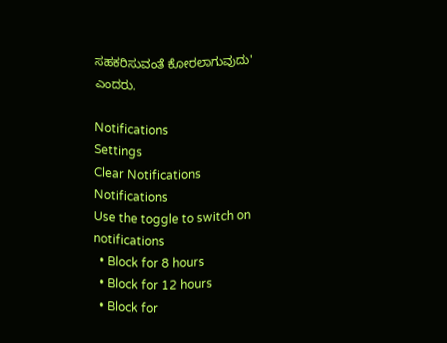ಸಹಕರಿಸುವಂತೆ ಕೋರಲಾಗುವುದು' ಎಂದರು.

Notifications
Settings
Clear Notifications
Notifications
Use the toggle to switch on notifications
  • Block for 8 hours
  • Block for 12 hours
  • Block for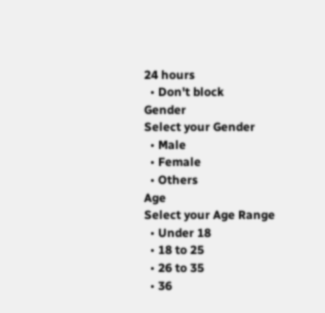24 hours
  • Don't block
Gender
Select your Gender
  • Male
  • Female
  • Others
Age
Select your Age Range
  • Under 18
  • 18 to 25
  • 26 to 35
  • 36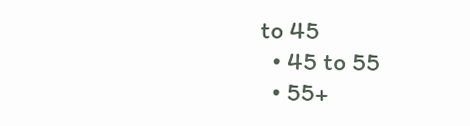to 45
  • 45 to 55
  • 55+